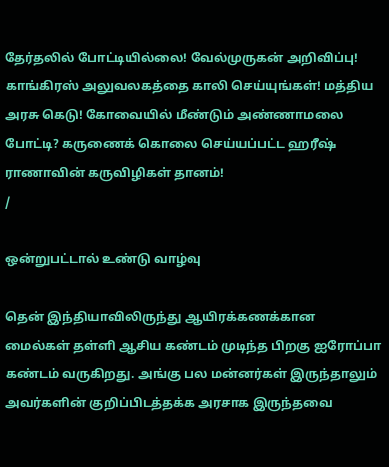தேர்தலில் போட்டியில்லை! வேல்முருகன் அறிவிப்பு! காங்கிரஸ் அலுவலகத்தை காலி செய்யுங்கள்! மத்திய அரசு கெடு! கோவையில் மீண்டும் அண்ணாமலை போட்டி? கருணைக் கொலை செய்யப்பட்ட ஹரீஷ் ராணாவின் கருவிழிகள் தானம்!
/

ஒன்றுபட்டால் உண்டு வாழ்வு

தென் இந்தியாவிலிருந்து ஆயிரக்கணக்கான மைல்கள் தள்ளி ஆசிய கண்டம் முடிந்த பிறகு ஐரோப்பா கண்டம் வருகிறது. அங்கு பல மன்னர்கள் இருந்தாலும் அவர்களின் குறிப்பிடத்தக்க அரசாக இருந்தவை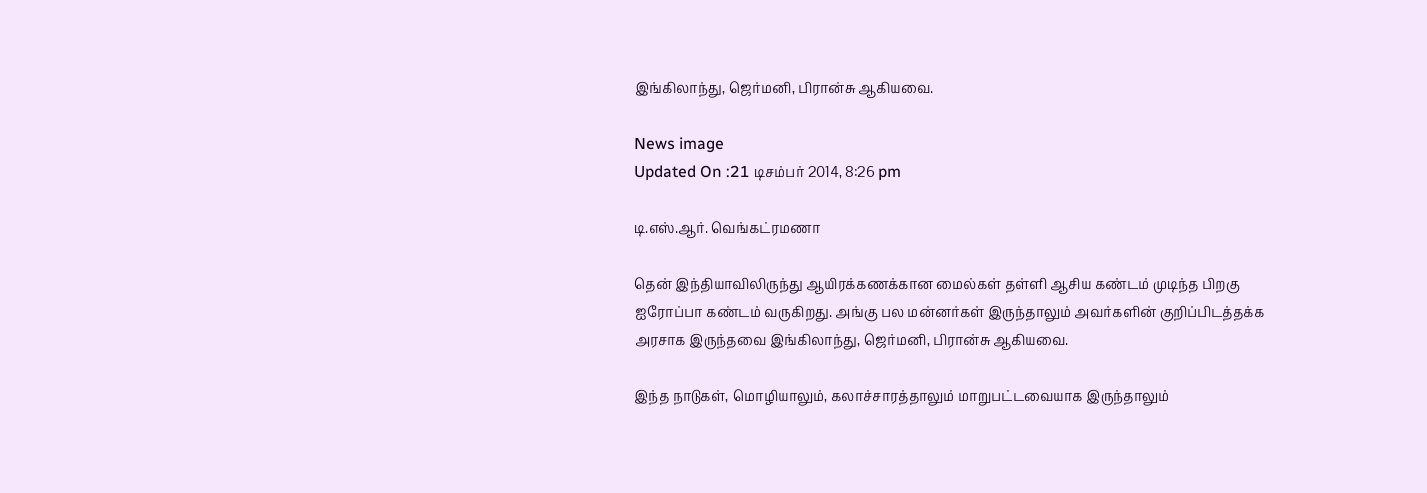இங்கிலாந்து, ஜெர்மனி, பிரான்சு ஆகியவை.

News image
Updated On :21 டிசம்பர் 2014, 8:26 pm

டி.எஸ்.ஆர். வெங்கட்ரமணா

தென் இந்தியாவிலிருந்து ஆயிரக்கணக்கான மைல்கள் தள்ளி ஆசிய கண்டம் முடிந்த பிறகு ஐரோப்பா கண்டம் வருகிறது. அங்கு பல மன்னர்கள் இருந்தாலும் அவர்களின் குறிப்பிடத்தக்க அரசாக இருந்தவை இங்கிலாந்து, ஜெர்மனி, பிரான்சு ஆகியவை.

இந்த நாடுகள், மொழியாலும், கலாச்சாரத்தாலும் மாறுபட்டவையாக இருந்தாலும்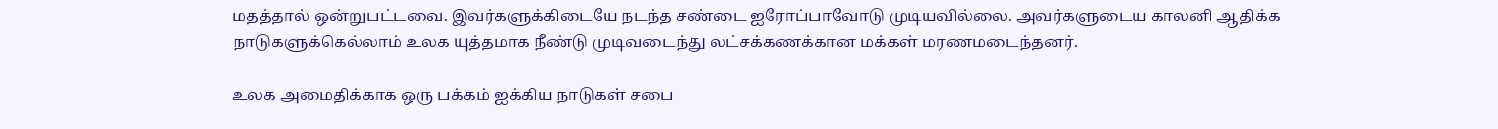மதத்தால் ஒன்றுபட்டவை. இவர்களுக்கிடையே நடந்த சண்டை ஐரோப்பாவோடு முடியவில்லை. அவர்களுடைய காலனி ஆதிக்க நாடுகளுக்கெல்லாம் உலக யுத்தமாக நீண்டு முடிவடைந்து லட்சக்கணக்கான மக்கள் மரணமடைந்தனர்.

உலக அமைதிக்காக ஒரு பக்கம் ஐக்கிய நாடுகள் சபை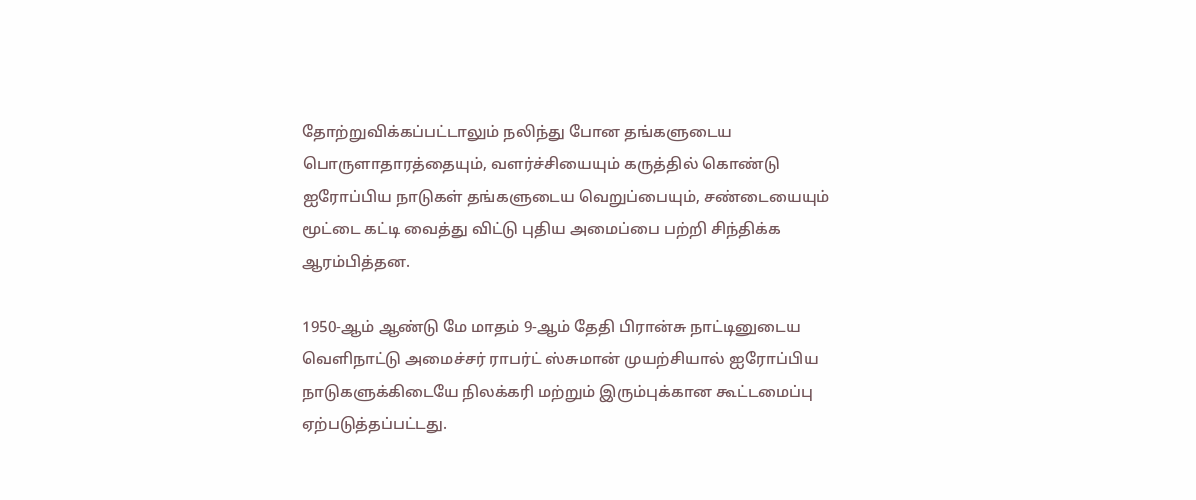தோற்றுவிக்கப்பட்டாலும் நலிந்து போன தங்களுடைய பொருளாதாரத்தையும், வளர்ச்சியையும் கருத்தில் கொண்டு ஐரோப்பிய நாடுகள் தங்களுடைய வெறுப்பையும், சண்டையையும் மூட்டை கட்டி வைத்து விட்டு புதிய அமைப்பை பற்றி சிந்திக்க ஆரம்பித்தன.

1950-ஆம் ஆண்டு மே மாதம் 9-ஆம் தேதி பிரான்சு நாட்டினுடைய வெளிநாட்டு அமைச்சர் ராபர்ட் ஸ்சுமான் முயற்சியால் ஐரோப்பிய நாடுகளுக்கிடையே நிலக்கரி மற்றும் இரும்புக்கான கூட்டமைப்பு ஏற்படுத்தப்பட்டது.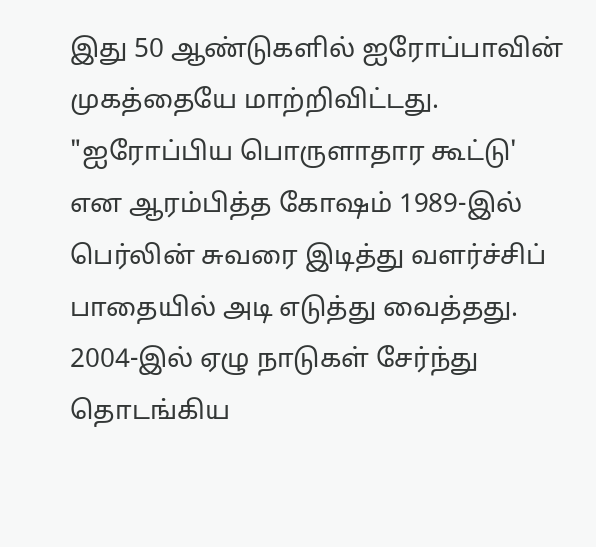இது 50 ஆண்டுகளில் ஐரோப்பாவின் முகத்தையே மாற்றிவிட்டது. "ஐரோப்பிய பொருளாதார கூட்டு' என ஆரம்பித்த கோஷம் 1989-இல் பெர்லின் சுவரை இடித்து வளர்ச்சிப் பாதையில் அடி எடுத்து வைத்தது. 2004-இல் ஏழு நாடுகள் சேர்ந்து தொடங்கிய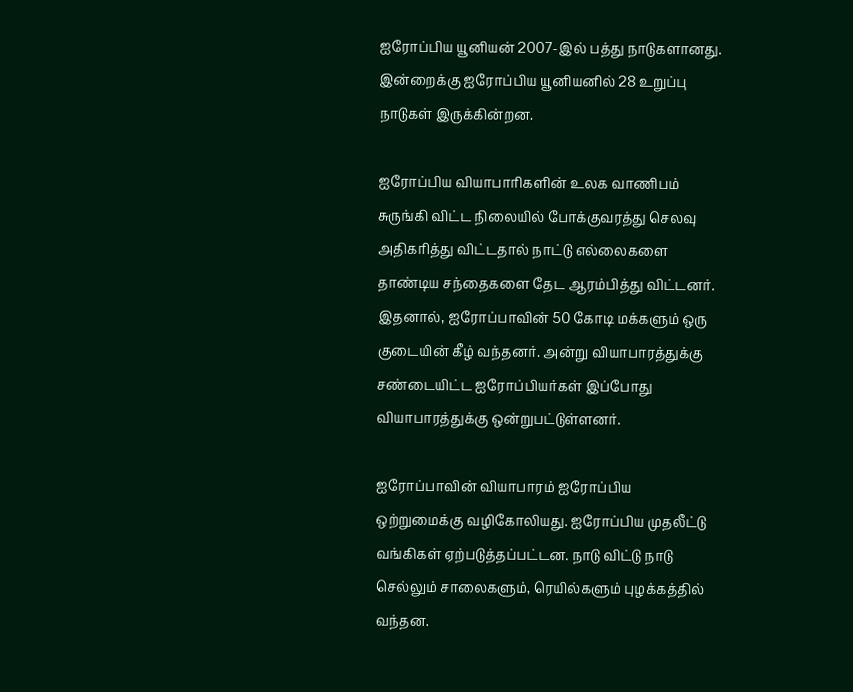ஐரோப்பிய யூனியன் 2007-இல் பத்து நாடுகளானது. இன்றைக்கு ஐரோப்பிய யூனியனில் 28 உறுப்பு நாடுகள் இருக்கின்றன.

ஐரோப்பிய வியாபாரிகளின் உலக வாணிபம் சுருங்கி விட்ட நிலையில் போக்குவரத்து செலவு அதிகரித்து விட்டதால் நாட்டு எல்லைகளை தாண்டிய சந்தைகளை தேட ஆரம்பித்து விட்டனர். இதனால், ஐரோப்பாவின் 50 கோடி மக்களும் ஒரு குடையின் கீழ் வந்தனர். அன்று வியாபாரத்துக்கு சண்டையிட்ட ஐரோப்பியர்கள் இப்போது வியாபாரத்துக்கு ஒன்றுபட்டுள்ளனர்.

ஐரோப்பாவின் வியாபாரம் ஐரோப்பிய ஒற்றுமைக்கு வழிகோலியது. ஐரோப்பிய முதலீட்டு வங்கிகள் ஏற்படுத்தப்பட்டன. நாடு விட்டு நாடு செல்லும் சாலைகளும், ரெயில்களும் புழக்கத்தில் வந்தன.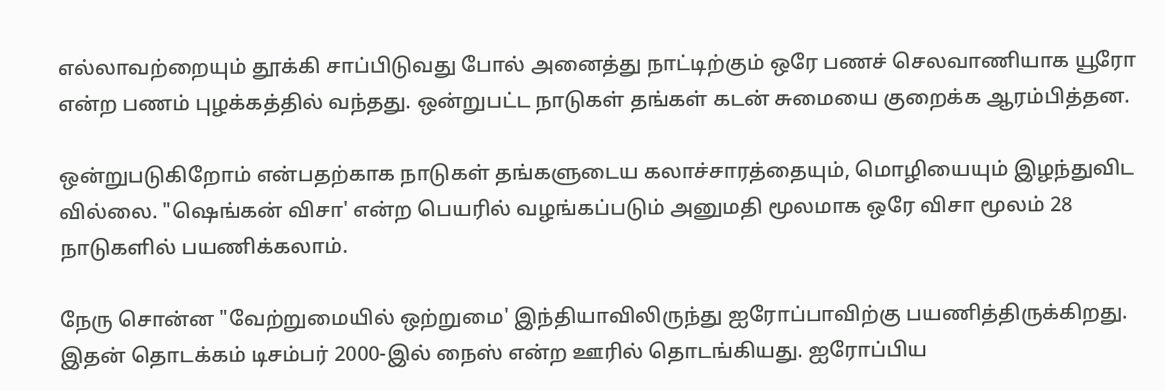எல்லாவற்றையும் தூக்கி சாப்பிடுவது போல் அனைத்து நாட்டிற்கும் ஒரே பணச் செலவாணியாக யூரோ என்ற பணம் புழக்கத்தில் வந்தது. ஒன்றுபட்ட நாடுகள் தங்கள் கடன் சுமையை குறைக்க ஆரம்பித்தன.

ஒன்றுபடுகிறோம் என்பதற்காக நாடுகள் தங்களுடைய கலாச்சாரத்தையும், மொழியையும் இழந்துவிட வில்லை. "ஷெங்கன் விசா' என்ற பெயரில் வழங்கப்படும் அனுமதி மூலமாக ஒரே விசா மூலம் 28 நாடுகளில் பயணிக்கலாம்.

நேரு சொன்ன "வேற்றுமையில் ஒற்றுமை' இந்தியாவிலிருந்து ஐரோப்பாவிற்கு பயணித்திருக்கிறது. இதன் தொடக்கம் டிசம்பர் 2000-இல் நைஸ் என்ற ஊரில் தொடங்கியது. ஐரோப்பிய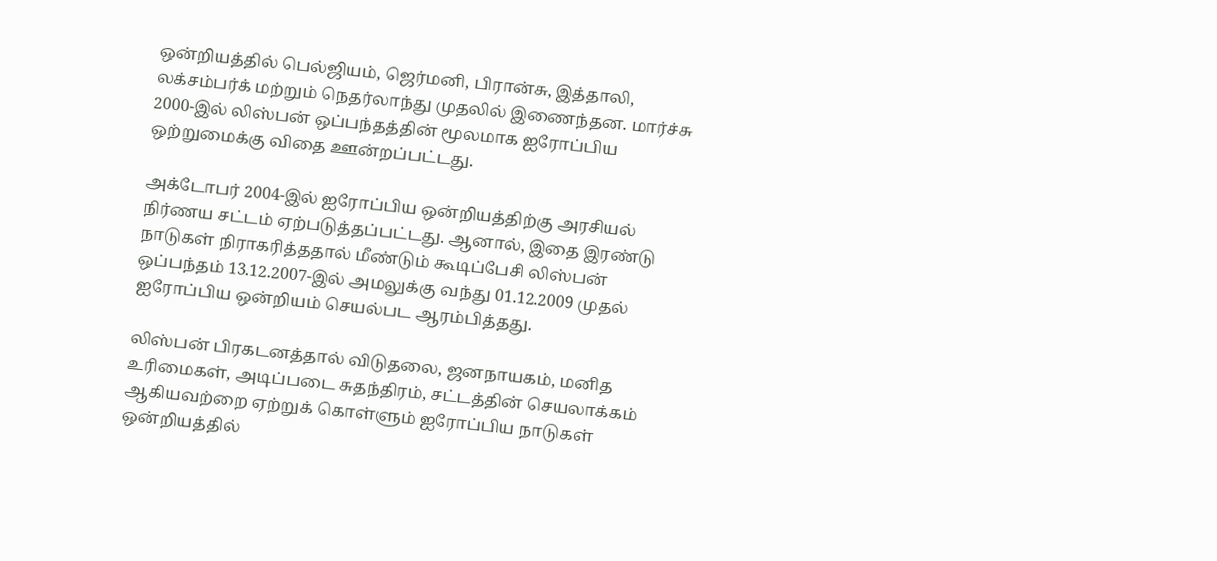ஒன்றியத்தில் பெல்ஜியம், ஜெர்மனி, பிரான்சு, இத்தாலி, லக்சம்பர்க் மற்றும் நெதர்லாந்து முதலில் இணைந்தன. மார்ச்சு 2000-இல் லிஸ்பன் ஒப்பந்தத்தின் மூலமாக ஐரோப்பிய ஒற்றுமைக்கு விதை ஊன்றப்பட்டது.

அக்டோபர் 2004-இல் ஐரோப்பிய ஒன்றியத்திற்கு அரசியல் நிர்ணய சட்டம் ஏற்படுத்தப்பட்டது. ஆனால், இதை இரண்டு நாடுகள் நிராகரித்ததால் மீண்டும் கூடிப்பேசி லிஸ்பன் ஒப்பந்தம் 13.12.2007-இல் அமலுக்கு வந்து 01.12.2009 முதல் ஐரோப்பிய ஒன்றியம் செயல்பட ஆரம்பித்தது.

லிஸ்பன் பிரகடனத்தால் விடுதலை, ஜனநாயகம், மனித உரிமைகள், அடிப்படை சுதந்திரம், சட்டத்தின் செயலாக்கம் ஆகியவற்றை ஏற்றுக் கொள்ளும் ஐரோப்பிய நாடுகள் ஒன்றியத்தில்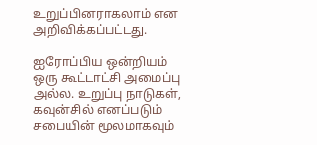உறுப்பினராகலாம் என அறிவிக்கப்பட்டது.

ஐரோப்பிய ஒன்றியம் ஒரு கூட்டாட்சி அமைப்பு அல்ல. உறுப்பு நாடுகள், கவுன்சில் எனப்படும் சபையின் மூலமாகவும்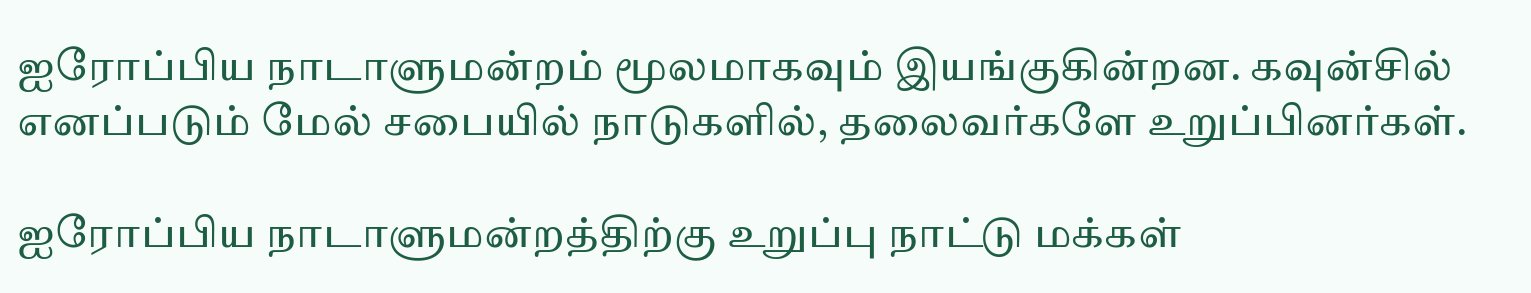ஐரோப்பிய நாடாளுமன்றம் மூலமாகவும் இயங்குகின்றன. கவுன்சில் எனப்படும் மேல் சபையில் நாடுகளில், தலைவர்களே உறுப்பினர்கள்.

ஐரோப்பிய நாடாளுமன்றத்திற்கு உறுப்பு நாட்டு மக்கள்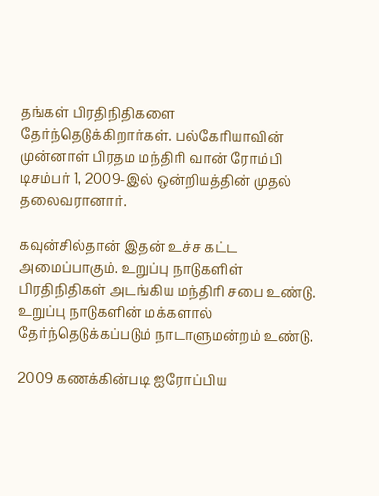தங்கள் பிரதிநிதிகளை தேர்ந்தெடுக்கிறார்கள். பல்கேரியாவின் முன்னாள் பிரதம மந்திரி வான் ரோம்பி டிசம்பர் 1, 2009-இல் ஒன்றியத்தின் முதல் தலைவரானார்.

கவுன்சில்தான் இதன் உச்ச கட்ட அமைப்பாகும். உறுப்பு நாடுகளிள் பிரதிநிதிகள் அடங்கிய மந்திரி சபை உண்டு. உறுப்பு நாடுகளின் மக்களால் தேர்ந்தெடுக்கப்படும் நாடாளுமன்றம் உண்டு.

2009 கணக்கின்படி ஐரோப்பிய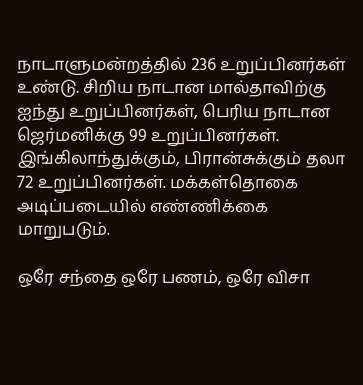நாடாளுமன்றத்தில் 236 உறுப்பினர்கள் உண்டு. சிறிய நாடான மால்தாவிற்கு ஐந்து உறுப்பினர்கள், பெரிய நாடான ஜெர்மனிக்கு 99 உறுப்பினர்கள். இங்கிலாந்துக்கும், பிரான்சுக்கும் தலா 72 உறுப்பினர்கள். மக்கள்தொகை அடிப்படையில் எண்ணிக்கை மாறுபடும்.

ஒரே சந்தை ஒரே பணம், ஒரே விசா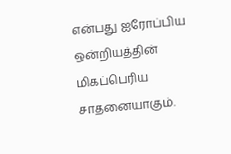என்பது ஐரோப்பிய ஒன்றியத்தின் மிகப்பெரிய சாதனையாகும்.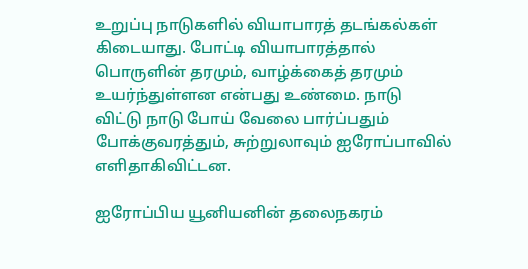உறுப்பு நாடுகளில் வியாபாரத் தடங்கல்கள் கிடையாது. போட்டி வியாபாரத்தால் பொருளின் தரமும், வாழ்க்கைத் தரமும் உயர்ந்துள்ளன என்பது உண்மை. நாடு விட்டு நாடு போய் வேலை பார்ப்பதும் போக்குவரத்தும், சுற்றுலாவும் ஐரோப்பாவில் எளிதாகிவிட்டன.

ஐரோப்பிய யூனியனின் தலைநகரம்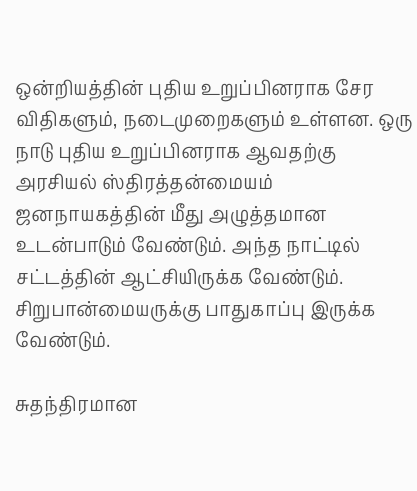ஒன்றியத்தின் புதிய உறுப்பினராக சேர விதிகளும், நடைமுறைகளும் உள்ளன. ஒரு நாடு புதிய உறுப்பினராக ஆவதற்கு அரசியல் ஸ்திரத்தன்மையம் ஜனநாயகத்தின் மீது அழுத்தமான உடன்பாடும் வேண்டும். அந்த நாட்டில் சட்டத்தின் ஆட்சியிருக்க வேண்டும். சிறுபான்மையருக்கு பாதுகாப்பு இருக்க வேண்டும்.

சுதந்திரமான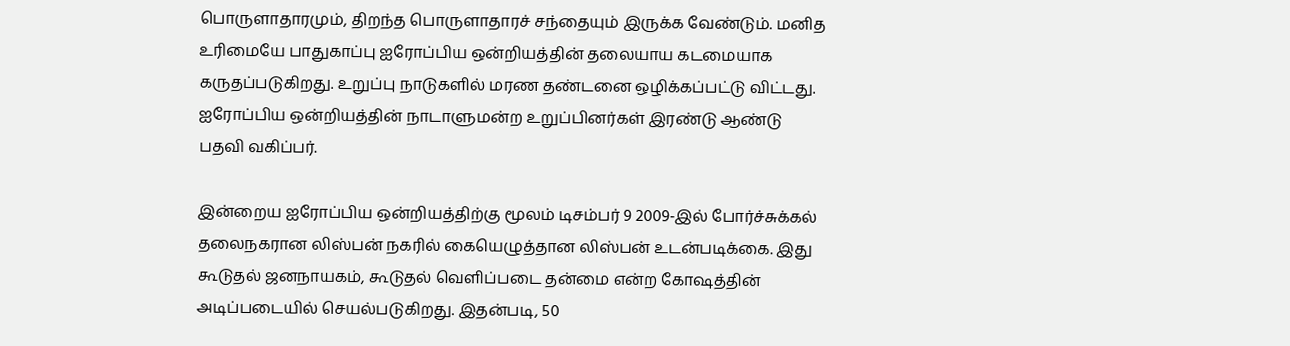பொருளாதாரமும், திறந்த பொருளாதாரச் சந்தையும் இருக்க வேண்டும். மனித உரிமையே பாதுகாப்பு ஐரோப்பிய ஒன்றியத்தின் தலையாய கடமையாக கருதப்படுகிறது. உறுப்பு நாடுகளில் மரண தண்டனை ஒழிக்கப்பட்டு விட்டது. ஐரோப்பிய ஒன்றியத்தின் நாடாளுமன்ற உறுப்பினர்கள் இரண்டு ஆண்டு பதவி வகிப்பர்.

இன்றைய ஐரோப்பிய ஒன்றியத்திற்கு மூலம் டிசம்பர் 9 2009-இல் போர்ச்சுக்கல் தலைநகரான லிஸ்பன் நகரில் கையெழுத்தான லிஸ்பன் உடன்படிக்கை. இது கூடுதல் ஜனநாயகம், கூடுதல் வெளிப்படை தன்மை என்ற கோஷத்தின் அடிப்படையில் செயல்படுகிறது. இதன்படி, 50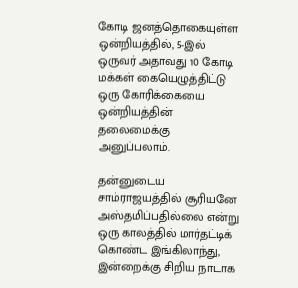கோடி ஜனத்தொகையுள்ள ஒன்றியத்தில், 5-இல் ஒருவர் அதாவது 10 கோடி மக்கள் கையெழுத்திட்டு ஒரு கோரிக்கையை ஒன்றியத்தின் தலைமைக்கு அனுப்பலாம்.

தன்னுடைய சாம்ராஜயத்தில் சூரியனே அஸ்தமிப்பதில்லை என்று ஒரு காலத்தில் மார்தட்டிக் கொண்ட இங்கிலாந்து, இன்றைக்கு சிறிய நாடாக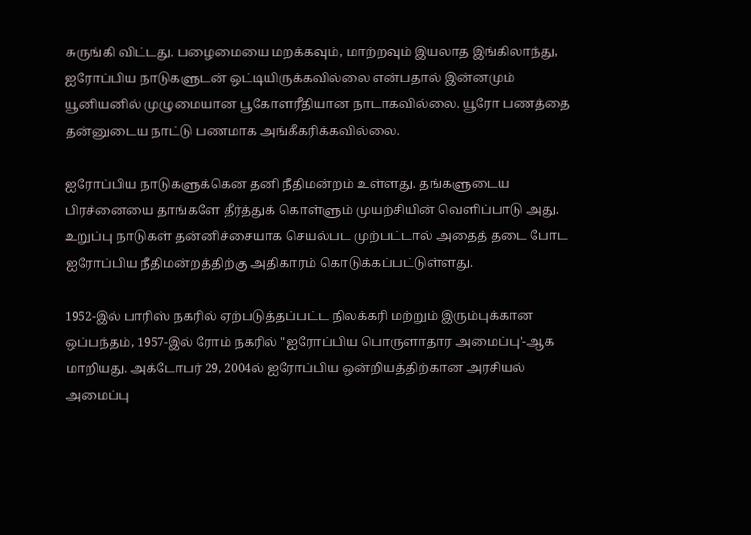சுருங்கி விட்டது. பழைமையை மறக்கவும், மாற்றவும் இயலாத இங்கிலாந்து, ஐரோப்பிய நாடுகளுடன் ஒட்டியிருக்கவில்லை என்பதால் இன்னமும் யூனியனில் முழுமையான பூகோளரீதியான நாடாகவில்லை. யூரோ பணத்தை தன்னுடைய நாட்டு பணமாக அங்கீகரிக்கவில்லை.

ஐரோப்பிய நாடுகளுக்கென தனி நீதிமன்றம் உள்ளது. தங்களுடைய பிரச்னையை தாங்களே தீர்த்துக் கொள்ளும் முயற்சியின் வெளிப்பாடு அது. உறுப்பு நாடுகள் தன்னிச்சையாக செயல்பட முற்பட்டால் அதைத் தடை போட ஐரோப்பிய நீதிமன்றத்திற்கு அதிகாரம் கொடுக்கப்பட்டுள்ளது.

1952-இல் பாரிஸ் நகரில் ஏற்படுத்தப்பட்ட நிலக்கரி மற்றும் இரும்புக்கான ஒப்பந்தம், 1957-இல் ரோம் நகரில் "ஐரோப்பிய பொருளாதார அமைப்பு'-ஆக மாறியது. அக்டோபர் 29, 2004ல் ஐரோப்பிய ஒன்றியத்திற்கான அரசியல் அமைப்பு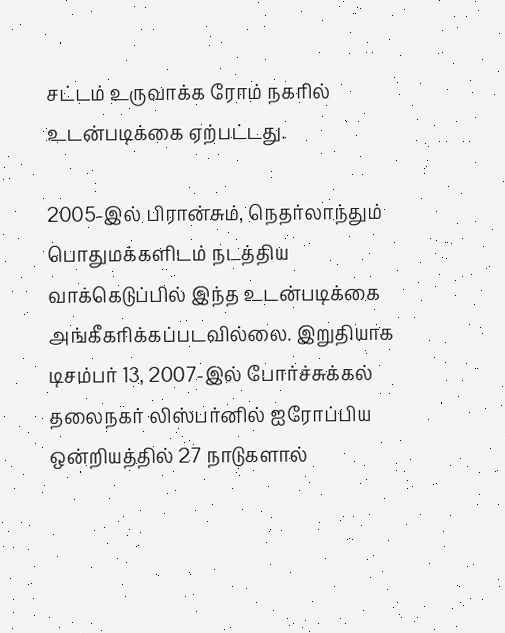சட்டம் உருவாக்க ரோம் நகரில் உடன்படிக்கை ஏற்பட்டது.

2005-இல் பிரான்சும், நெதர்லாந்தும் பொதுமக்களிடம் நடத்திய வாக்கெடுப்பில் இந்த உடன்படிக்கை அங்கீகரிக்கப்படவில்லை. இறுதியாக டிசம்பர் 13, 2007-இல் போர்ச்சுக்கல் தலைநகர் லிஸ்பர்னில் ஐரோப்பிய ஒன்றியத்தில் 27 நாடுகளால்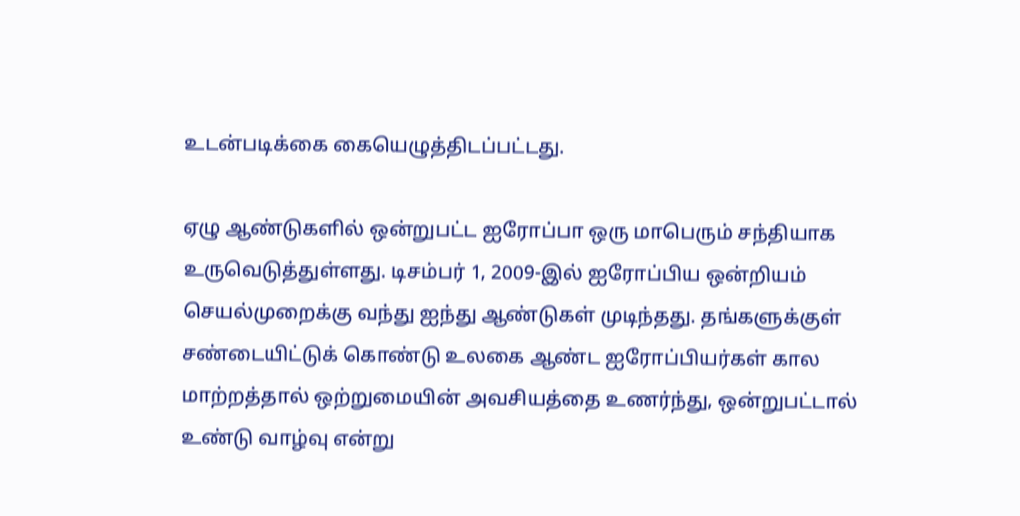உடன்படிக்கை கையெழுத்திடப்பட்டது.

ஏழு ஆண்டுகளில் ஒன்றுபட்ட ஐரோப்பா ஒரு மாபெரும் சந்தியாக உருவெடுத்துள்ளது. டிசம்பர் 1, 2009-இல் ஐரோப்பிய ஒன்றியம் செயல்முறைக்கு வந்து ஐந்து ஆண்டுகள் முடிந்தது. தங்களுக்குள் சண்டையிட்டுக் கொண்டு உலகை ஆண்ட ஐரோப்பியர்கள் கால மாற்றத்தால் ஒற்றுமையின் அவசியத்தை உணர்ந்து, ஒன்றுபட்டால் உண்டு வாழ்வு என்று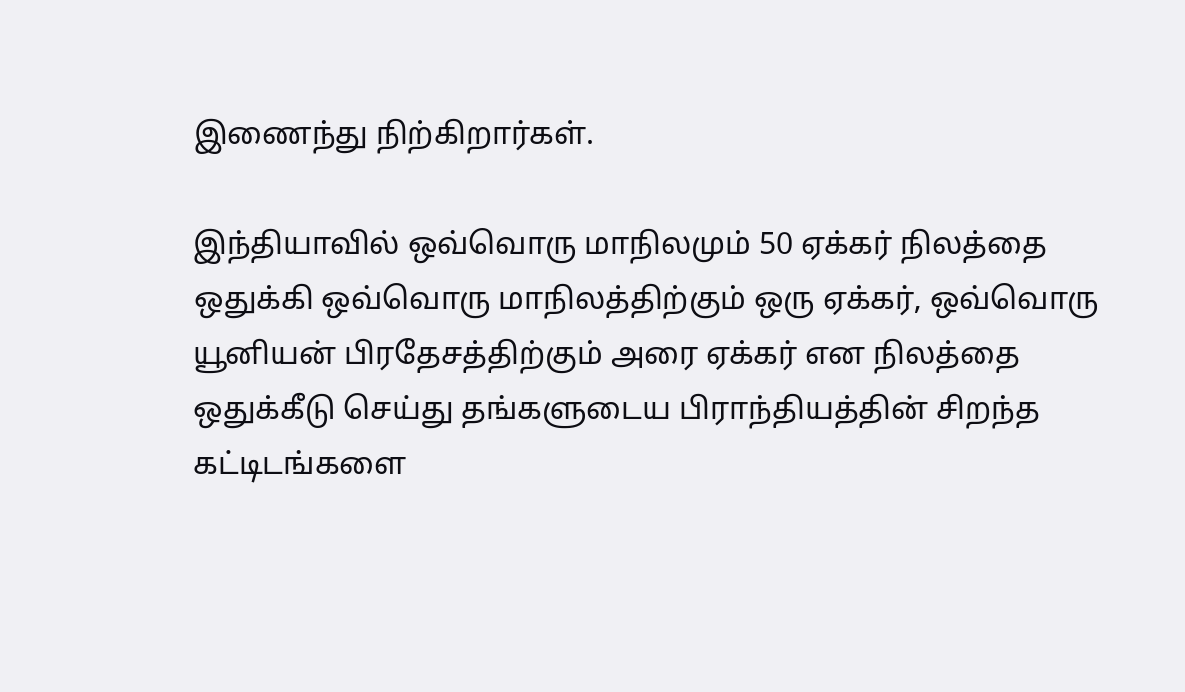இணைந்து நிற்கிறார்கள்.

இந்தியாவில் ஒவ்வொரு மாநிலமும் 50 ஏக்கர் நிலத்தை ஒதுக்கி ஒவ்வொரு மாநிலத்திற்கும் ஒரு ஏக்கர், ஒவ்வொரு யூனியன் பிரதேசத்திற்கும் அரை ஏக்கர் என நிலத்தை ஒதுக்கீடு செய்து தங்களுடைய பிராந்தியத்தின் சிறந்த கட்டிடங்களை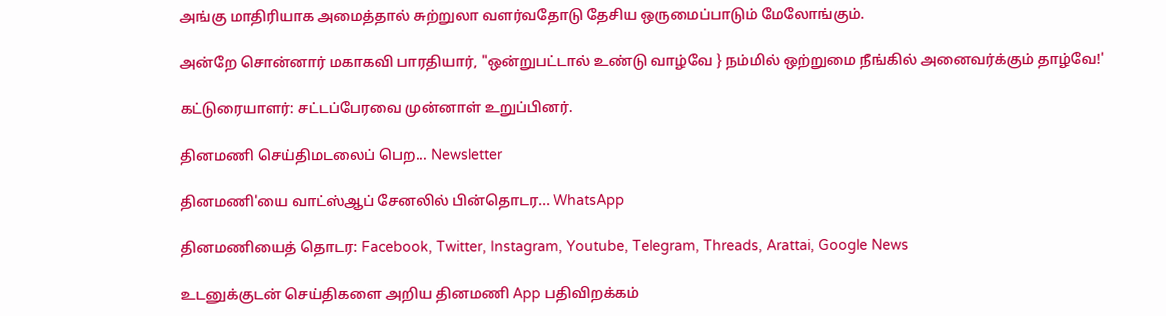அங்கு மாதிரியாக அமைத்தால் சுற்றுலா வளர்வதோடு தேசிய ஒருமைப்பாடும் மேலோங்கும்.

அன்றே சொன்னார் மகாகவி பாரதியார், "ஒன்றுபட்டால் உண்டு வாழ்வே } நம்மில் ஒற்றுமை நீங்கில் அனைவர்க்கும் தாழ்வே!'

கட்டுரையாளர்: சட்டப்பேரவை முன்னாள் உறுப்பினர்.

தினமணி செய்திமடலைப் பெற... Newsletter

தினமணி'யை வாட்ஸ்ஆப் சேனலில் பின்தொடர... WhatsApp

தினமணியைத் தொடர: Facebook, Twitter, Instagram, Youtube, Telegram, Threads, Arattai, Google News

உடனுக்குடன் செய்திகளை அறிய தினமணி App பதிவிறக்கம்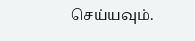செய்யவும்.